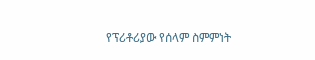የፕሪቶሪያው የሰላም ስምምነት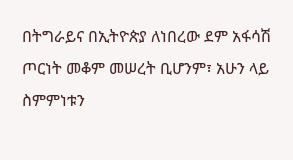በትግራይና በኢትዮጵያ ለነበረው ደም አፋሳሽ ጦርነት መቆም መሠረት ቢሆንም፣ አሁን ላይ ስምምነቱን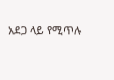አደጋ ላይ የሚጥሉ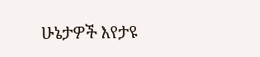ሁኔታዎች እየታዩ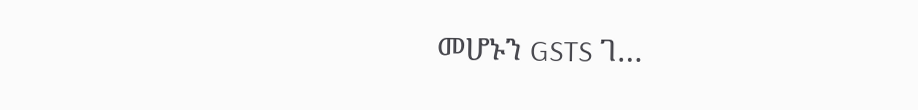መሆኑን GSTS ገ…